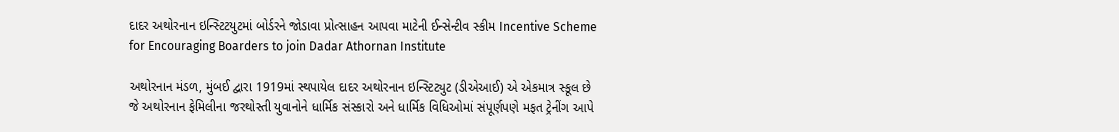દાદર અથોરનાન ઇન્સ્ટિટયુટમાં બોર્ડરને જોડાવા પ્રોત્સાહન આપવા માટેની ઈન્સેન્ટીવ સ્કીમ Incentive Scheme for Encouraging Boarders to join Dadar Athornan Institute

અથોરનાન મંડળ, મુંબઈ દ્વારા 1919માં સ્થપાયેલ દાદર અથોરનાન ઇન્સ્ટિટ્યુટ (ડીએઆઈ) એ એકમાત્ર સ્કૂલ છે જે અથોરનાન ફેમિલીના જરથોસ્તી યુવાનોને ધાર્મિક સંસ્કારો અને ધાર્મિક વિધિઓમાં સંપૂર્ણપણે મફત ટ્રેનીંગ આપે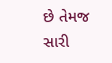છે તેમજ સારી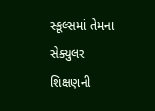સ્કૂલ્સમાં તેમના સેક્યુલર શિક્ષણની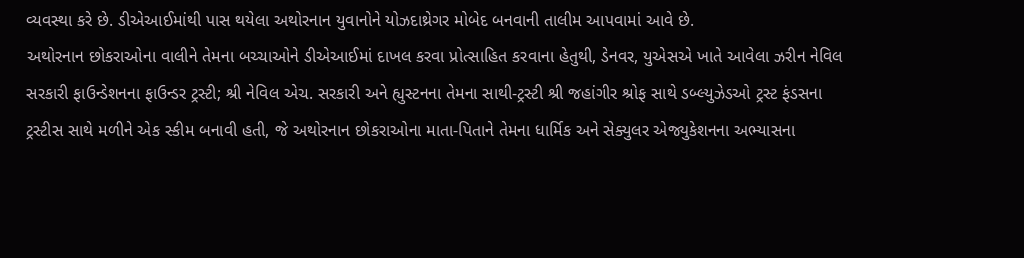વ્યવસ્થા કરે છે. ડીએઆઈમાંથી પાસ થયેલા અથોરનાન યુવાનોને યોઝદાથ્રેગર મોબેદ બનવાની તાલીમ આપવામાં આવે છે.
અથોરનાન છોકરાઓના વાલીને તેમના બચ્ચાઓને ડીએઆઈમાં દાખલ કરવા પ્રોત્સાહિત કરવાના હેતુથી, ડેનવર, યુએસએ ખાતે આવેલા ઝરીન નેવિલ સરકારી ફાઉન્ડેશનના ફાઉન્ડર ટ્રસ્ટી; શ્રી નેવિલ એચ. સરકારી અને હ્યુસ્ટનના તેમના સાથી-ટ્રસ્ટી શ્રી જહાંગીર શ્રોફ સાથે ડબ્લ્યુઝેડઓ ટ્રસ્ટ ફંડસના ટ્રસ્ટીસ સાથે મળીને એક સ્કીમ બનાવી હતી, જે અથોરનાન છોકરાઓના માતા-પિતાને તેમના ધાર્મિક અને સેક્યુલર એજ્યુકેશનના અભ્યાસના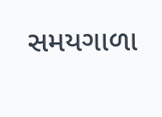સમયગાળા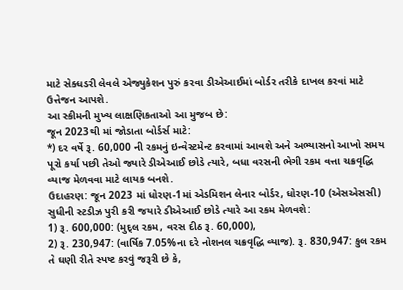માટે સેક્ધડરી લેવલે એજ્યુકેશન પુરું કરવા ડીએઆઈમાં બોર્ડર તરીકે દાખલ કરવાં માટે ઉત્તેજન આપશે.
આ સ્કીમની મુખ્ય લાક્ષણિકતાઓ આ મુજબ છે:
જૂન 2023થી માં જોડાતા બોર્ડર્સ માટે:
*) દર વર્ષે રૂ. 60,000 ની રકમનું ઇન્વેસ્ટમેન્ટ કરવામાં આવશે અને અભ્યાસનો આખો સમય પૂરો કર્યા પછી તેઓ જ્યારે ડીએઆઈ છોડે ત્યારે, બધા વરસની ભેગી રકમ વત્તા ચક્રવૃદ્ધિ વ્યાજ મેળવવા માટે લાયક બનશે.
ઉદાહરણ: જૂન 2023 માં ધોરણ-1માં એડમિશન લેનાર બોર્ડર, ધોરણ-10 (એસએસસી) સુધીની સ્ટડીઝ પુરી કરી જયારે ડીએઆઈ છોડે ત્યારે આ રકમ મેળવશે:
1) રૂ. 600,000: (મુદ્લ રકમ, વરસ દીઠ રૂ. 60,000),
2) રૂ. 230,947: (વાર્ષિક 7.05%ના દરે નોશનલ ચક્રવૃદ્ધિ વ્યાજ). રૂ. 830,947: કુલ રકમ
તે ઘણી રીતે સ્પષ્ટ કરવું જરૂરી છે કે,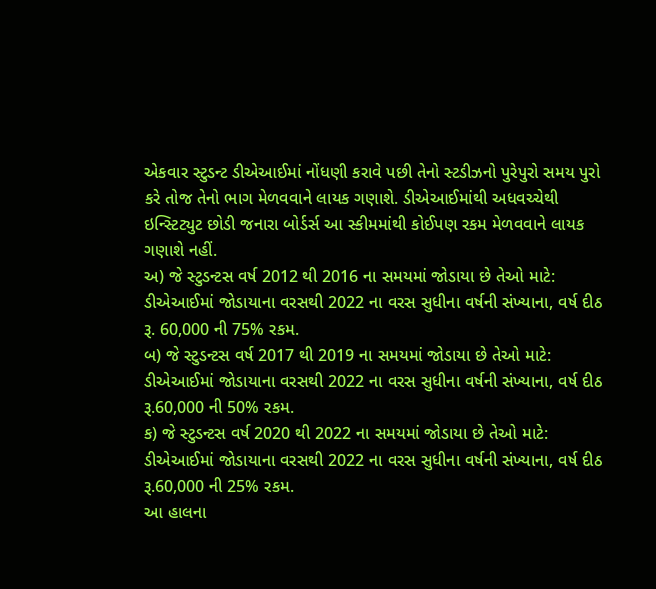એકવાર સ્ટુડન્ટ ડીએઆઈમાં નોંધણી કરાવે પછી તેનો સ્ટડીઝનો પુરેપુરો સમય પુરો કરે તોજ તેનો ભાગ મેળવવાને લાયક ગણાશે. ડીએઆઈમાંથી અધવચ્ચેથી ઇન્સ્ટિટ્યુટ છોડી જનારા બોર્ડર્સ આ સ્કીમમાંથી કોઈપણ રકમ મેળવવાને લાયક ગણાશે નહીં.
અ) જે સ્ટુડન્ટસ વર્ષ 2012 થી 2016 ના સમયમાં જોડાયા છે તેઓ માટે: ડીએઆઈમાં જોડાયાના વરસથી 2022 ના વરસ સુધીના વર્ષની સંખ્યાના, વર્ષ દીઠ રૂ. 60,000 ની 75% રકમ.
બ) જે સ્ટુડન્ટસ વર્ષ 2017 થી 2019 ના સમયમાં જોડાયા છે તેઓ માટે: ડીએઆઈમાં જોડાયાના વરસથી 2022 ના વરસ સુધીના વર્ષની સંખ્યાના, વર્ષ દીઠ રૂ.60,000 ની 50% રકમ.
ક) જે સ્ટુડન્ટસ વર્ષ 2020 થી 2022 ના સમયમાં જોડાયા છે તેઓ માટે: ડીએઆઈમાં જોડાયાના વરસથી 2022 ના વરસ સુધીના વર્ષની સંખ્યાના, વર્ષ દીઠ રૂ.60,000 ની 25% રકમ.
આ હાલના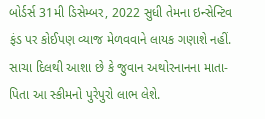બોર્ડર્સ 31મી ડિસેમ્બર, 2022 સુધી તેમના ઇન્સેન્ટિવ ફંડ પર કોઈપણ વ્યાજ મેળવવાને લાયક ગણાશે નહીં.
સાચા દિલથી આશા છે કે જુવાન અથોરનાનના માતા-પિતા આ સ્કીમનો પુરેપુરો લાભ લેશે.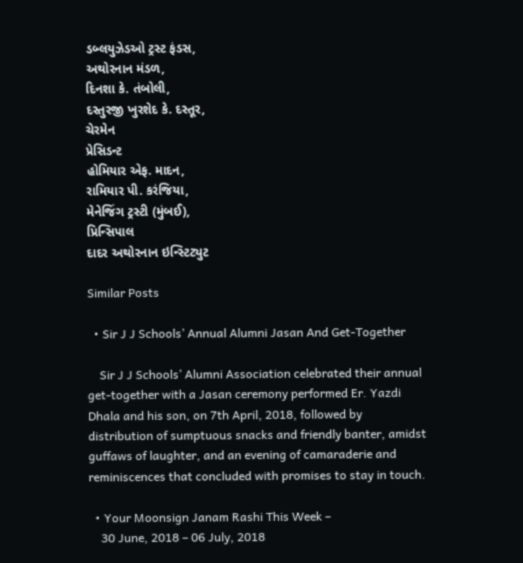ડબ્લયુઝેડઓ ટ્રસ્ટ ફંડસ,                                                    અથોરનાન મંડળ,
દિનશા કે. તંબોલી,                                                              દસ્તુરજી ખુરશેદ કે. દસ્તૂર,
ચેરમેન                                                                                  પ્રેસિડન્ટ
હોમિયાર એફ. માદન,                                                          રામિયાર પી. કરંજિયા,
મેનેજિંગ ટ્રસ્ટી (મુંબઈ),                                                       પ્રિન્સિપાલ
દાદર અથોરનાન ઇન્સ્ટિટ્યુટ

Similar Posts

  • Sir J J Schools’ Annual Alumni Jasan And Get-Together

    Sir J J Schools’ Alumni Association celebrated their annual get-together with a Jasan ceremony performed Er. Yazdi Dhala and his son, on 7th April, 2018, followed by distribution of sumptuous snacks and friendly banter, amidst guffaws of laughter, and an evening of camaraderie and reminiscences that concluded with promises to stay in touch.

  • Your Moonsign Janam Rashi This Week –
    30 June, 2018 – 06 July, 2018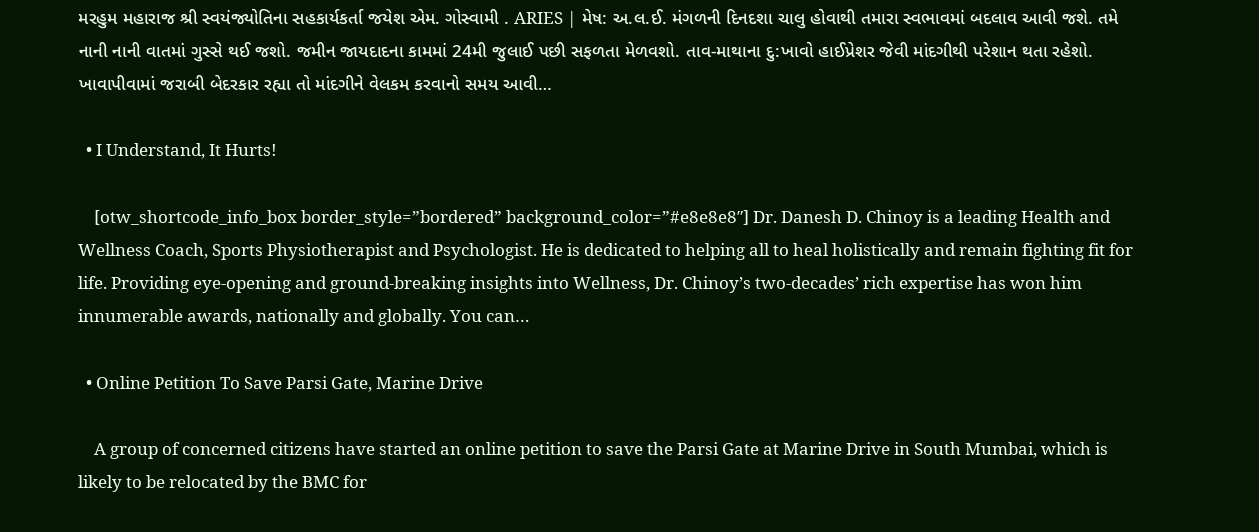મરહુમ મહારાજ શ્રી સ્વયંજ્યોતિના સહકાર્યકર્તા જયેશ એમ. ગોસ્વામી . ARIES | મેષ: અ.લ.ઈ. મંગળની દિનદશા ચાલુ હોવાથી તમારા સ્વભાવમાં બદલાવ આવી જશે. તમે નાની નાની વાતમાં ગુસ્સે થઈ જશો. જમીન જાયદાદના કામમાં 24મી જુલાઈ પછી સફળતા મેળવશો. તાવ-માથાના દુ:ખાવો હાઈપ્રેશર જેવી માંદગીથી પરેશાન થતા રહેશો. ખાવાપીવામાં જરાબી બેદરકાર રહ્યા તો માંદગીને વેલકમ કરવાનો સમય આવી…

  • I Understand, It Hurts!

    [otw_shortcode_info_box border_style=”bordered” background_color=”#e8e8e8″] Dr. Danesh D. Chinoy is a leading Health and Wellness Coach, Sports Physiotherapist and Psychologist. He is dedicated to helping all to heal holistically and remain fighting fit for life. Providing eye-opening and ground-breaking insights into Wellness, Dr. Chinoy’s two-decades’ rich expertise has won him innumerable awards, nationally and globally. You can…

  • Online Petition To Save Parsi Gate, Marine Drive

    A group of concerned citizens have started an online petition to save the Parsi Gate at Marine Drive in South Mumbai, which is likely to be relocated by the BMC for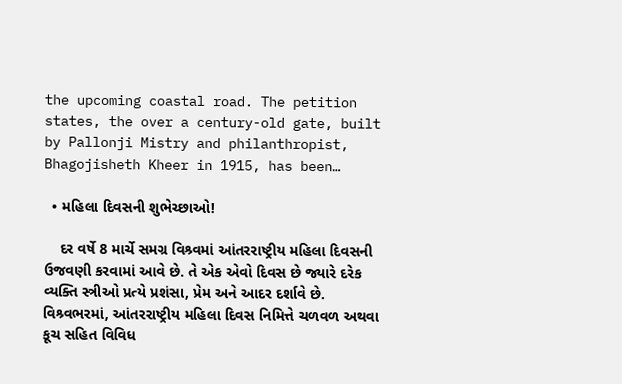the upcoming coastal road. The petition states, the over a century-old gate, built by Pallonji Mistry and philanthropist, Bhagojisheth Kheer in 1915, has been…

  • મહિલા દિવસની શુભેચ્છાઓ!

    દર વર્ષે 8 માર્ચે સમગ્ર વિશ્ર્વમાં આંતરરાષ્ટ્રીય મહિલા દિવસની ઉજવણી કરવામાં આવે છે. તે એક એવો દિવસ છે જ્યારે દરેક વ્યક્તિ સ્ત્રીઓ પ્રત્યે પ્રશંસા, પ્રેમ અને આદર દર્શાવે છે. વિશ્ર્વભરમાં, આંતરરાષ્ટ્રીય મહિલા દિવસ નિમિત્તે ચળવળ અથવા કૂચ સહિત વિવિધ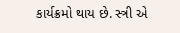કાર્યક્રમો થાય છે. સ્ત્રી એ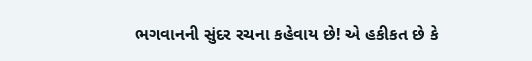ભગવાનની સુંદર રચના કહેવાય છે! એ હકીકત છે કે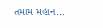તમામ મહાન…